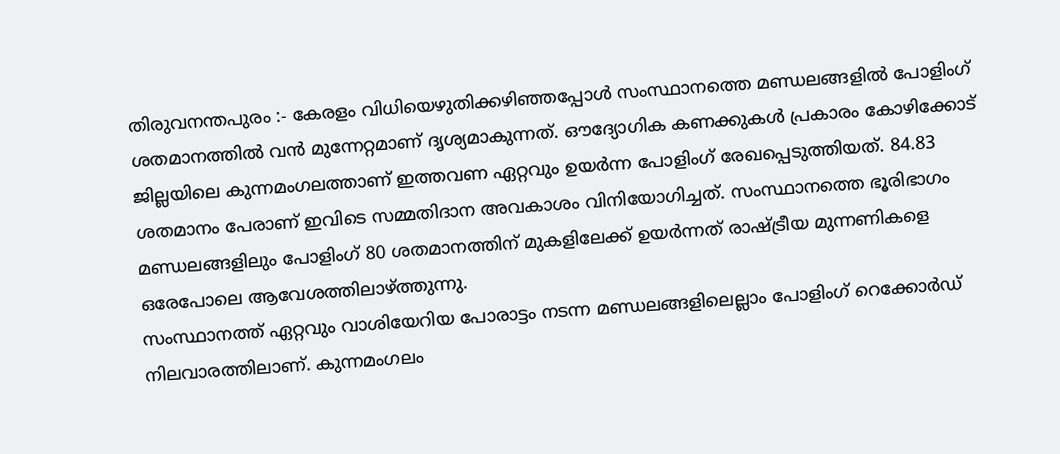തിരുവനന്തപുരം :- കേരളം വിധിയെഴുതിക്കഴിഞ്ഞപ്പോൾ സംസ്ഥാനത്തെ മണ്ഡലങ്ങളിൽ പോളിംഗ് ശതമാനത്തിൽ വൻ മുന്നേറ്റമാണ് ദൃശ്യമാകുന്നത്. ഔദ്യോഗിക കണക്കുകൾ പ്രകാരം കോഴിക്കോട് ജില്ലയിലെ കുന്നമംഗലത്താണ് ഇത്തവണ ഏറ്റവും ഉയർന്ന പോളിംഗ് രേഖപ്പെടുത്തിയത്. 84.83 ശതമാനം പേരാണ് ഇവിടെ സമ്മതിദാന അവകാശം വിനിയോഗിച്ചത്. സംസ്ഥാനത്തെ ഭൂരിഭാഗം മണ്ഡലങ്ങളിലും പോളിംഗ് 80 ശതമാനത്തിന് മുകളിലേക്ക് ഉയർന്നത് രാഷ്ട്രീയ മുന്നണികളെ ഒരേപോലെ ആവേശത്തിലാഴ്ത്തുന്നു.
സംസ്ഥാനത്ത് ഏറ്റവും വാശിയേറിയ പോരാട്ടം നടന്ന മണ്ഡലങ്ങളിലെല്ലാം പോളിംഗ് റെക്കോർഡ് നിലവാരത്തിലാണ്. കുന്നമംഗലം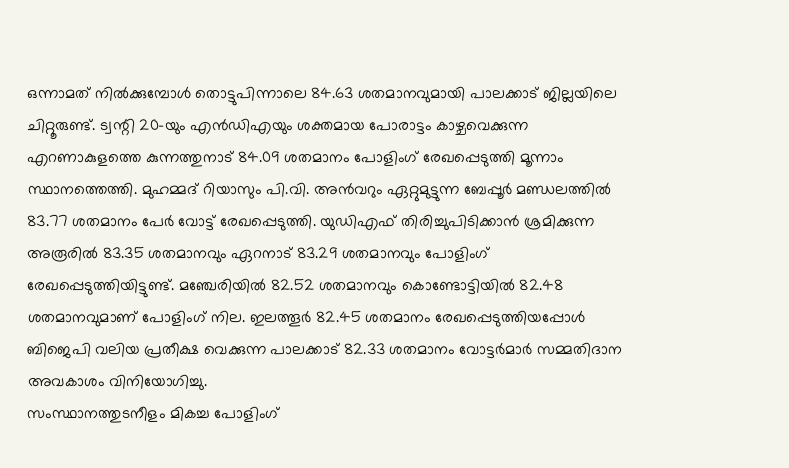ഒന്നാമത് നിൽക്കുമ്പോൾ തൊട്ടുപിന്നാലെ 84.63 ശതമാനവുമായി പാലക്കാട് ജില്ലയിലെ ചിറ്റൂരുണ്ട്. ട്വന്റി 20-യും എൻഡിഎയും ശക്തമായ പോരാട്ടം കാഴ്ചവെക്കുന്ന എറണാകുളത്തെ കുന്നത്തുനാട് 84.09 ശതമാനം പോളിംഗ് രേഖപ്പെടുത്തി മൂന്നാം സ്ഥാനത്തെത്തി. മുഹമ്മദ് റിയാസും പി.വി. അൻവറും ഏറ്റുമുട്ടുന്ന ബേപ്പൂർ മണ്ഡലത്തിൽ 83.77 ശതമാനം പേർ വോട്ട് രേഖപ്പെടുത്തി. യുഡിഎഫ് തിരിച്ചുപിടിക്കാൻ ശ്രമിക്കുന്ന അരൂരിൽ 83.35 ശതമാനവും ഏറനാട് 83.29 ശതമാനവും പോളിംഗ് രേഖപ്പെടുത്തിയിട്ടുണ്ട്. മഞ്ചേരിയിൽ 82.52 ശതമാനവും കൊണ്ടോട്ടിയിൽ 82.48 ശതമാനവുമാണ് പോളിംഗ് നില. ഇലത്തൂർ 82.45 ശതമാനം രേഖപ്പെടുത്തിയപ്പോൾ ബിജെപി വലിയ പ്രതീക്ഷ വെക്കുന്ന പാലക്കാട് 82.33 ശതമാനം വോട്ടർമാർ സമ്മതിദാന അവകാശം വിനിയോഗിച്ചു.
സംസ്ഥാനത്തുടനീളം മികച്ച പോളിംഗ്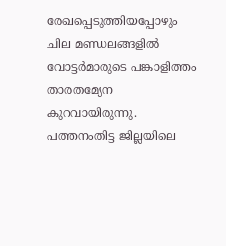രേഖപ്പെടുത്തിയപ്പോഴും ചില മണ്ഡലങ്ങളിൽ വോട്ടർമാരുടെ പങ്കാളിത്തം താരതമ്യേന കുറവായിരുന്നു. പത്തനംതിട്ട ജില്ലയിലെ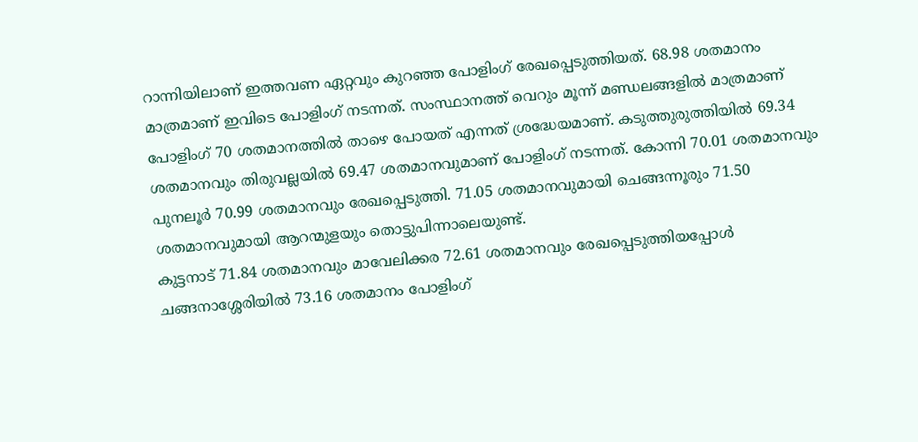റാന്നിയിലാണ് ഇത്തവണ ഏറ്റവും കുറഞ്ഞ പോളിംഗ് രേഖപ്പെടുത്തിയത്. 68.98 ശതമാനം മാത്രമാണ് ഇവിടെ പോളിംഗ് നടന്നത്. സംസ്ഥാനത്ത് വെറും മൂന്ന് മണ്ഡലങ്ങളിൽ മാത്രമാണ് പോളിംഗ് 70 ശതമാനത്തിൽ താഴെ പോയത് എന്നത് ശ്രദ്ധേയമാണ്. കടുത്തുരുത്തിയിൽ 69.34 ശതമാനവും തിരുവല്ലയിൽ 69.47 ശതമാനവുമാണ് പോളിംഗ് നടന്നത്. കോന്നി 70.01 ശതമാനവും പുനലൂർ 70.99 ശതമാനവും രേഖപ്പെടുത്തി. 71.05 ശതമാനവുമായി ചെങ്ങന്നൂരും 71.50 ശതമാനവുമായി ആറന്മുളയും തൊട്ടുപിന്നാലെയുണ്ട്.
കുട്ടനാട് 71.84 ശതമാനവും മാവേലിക്കര 72.61 ശതമാനവും രേഖപ്പെടുത്തിയപ്പോൾ ചങ്ങനാശ്ശേരിയിൽ 73.16 ശതമാനം പോളിംഗ്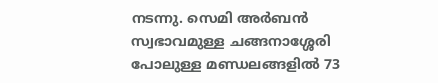നടന്നു. സെമി അർബൻ സ്വഭാവമുള്ള ചങ്ങനാശ്ശേരി പോലുള്ള മണ്ഡലങ്ങളിൽ 73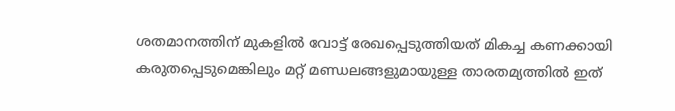ശതമാനത്തിന് മുകളിൽ വോട്ട് രേഖപ്പെടുത്തിയത് മികച്ച കണക്കായി കരുതപ്പെടുമെങ്കിലും മറ്റ് മണ്ഡലങ്ങളുമായുള്ള താരതമ്യത്തിൽ ഇത്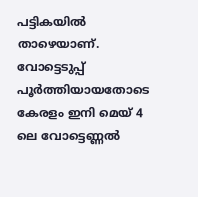പട്ടികയിൽ താഴെയാണ്. വോട്ടെടുപ്പ് പൂർത്തിയായതോടെ കേരളം ഇനി മെയ് 4 ലെ വോട്ടെണ്ണൽ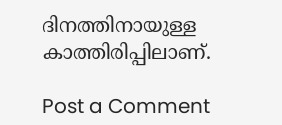ദിനത്തിനായുള്ള കാത്തിരിപ്പിലാണ്.

Post a Comment